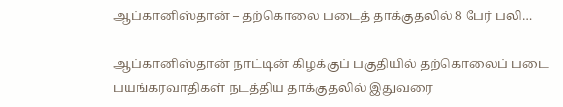ஆப்கானிஸ்தான் – தற்கொலை படைத் தாக்குதலில் 8 பேர் பலி…

ஆப்கானிஸ்தான் நாட்டின் கிழக்குப் பகுதியில் தற்கொலைப் படை பயங்கரவாதிகள் நடத்திய தாக்குதலில் இதுவரை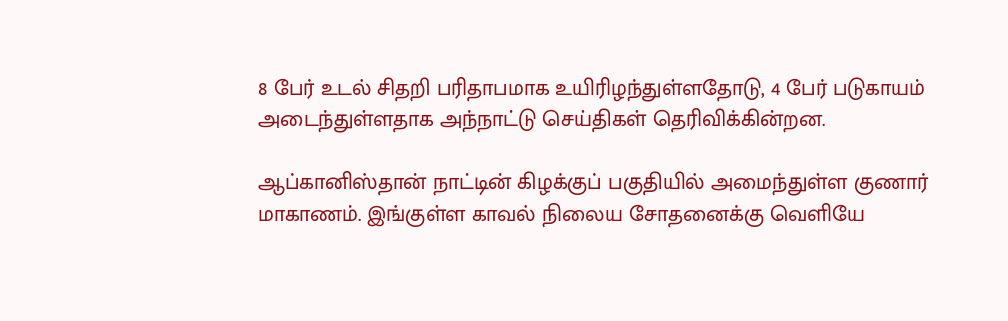8 பேர் உடல் சிதறி பரிதாபமாக உயிரிழந்துள்ளதோடு, 4 பேர் படுகாயம் அடைந்துள்ளதாக அந்நாட்டு செய்திகள் தெரிவிக்கின்றன.

ஆப்கானிஸ்தான் நாட்டின் கிழக்குப் பகுதியில் அமைந்துள்ள குணார் மாகாணம். இங்குள்ள காவல் நிலைய சோதனைக்கு வெளியே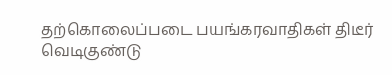தற்கொலைப்படை பயங்கரவாதிகள் திடீர் வெடிகுண்டு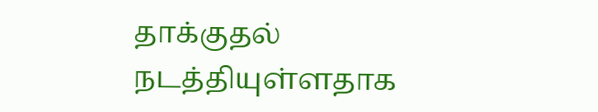தாக்குதல் நடத்தியுள்ளதாக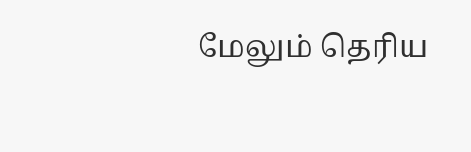மேலும் தெரிய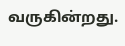வருகின்றது.